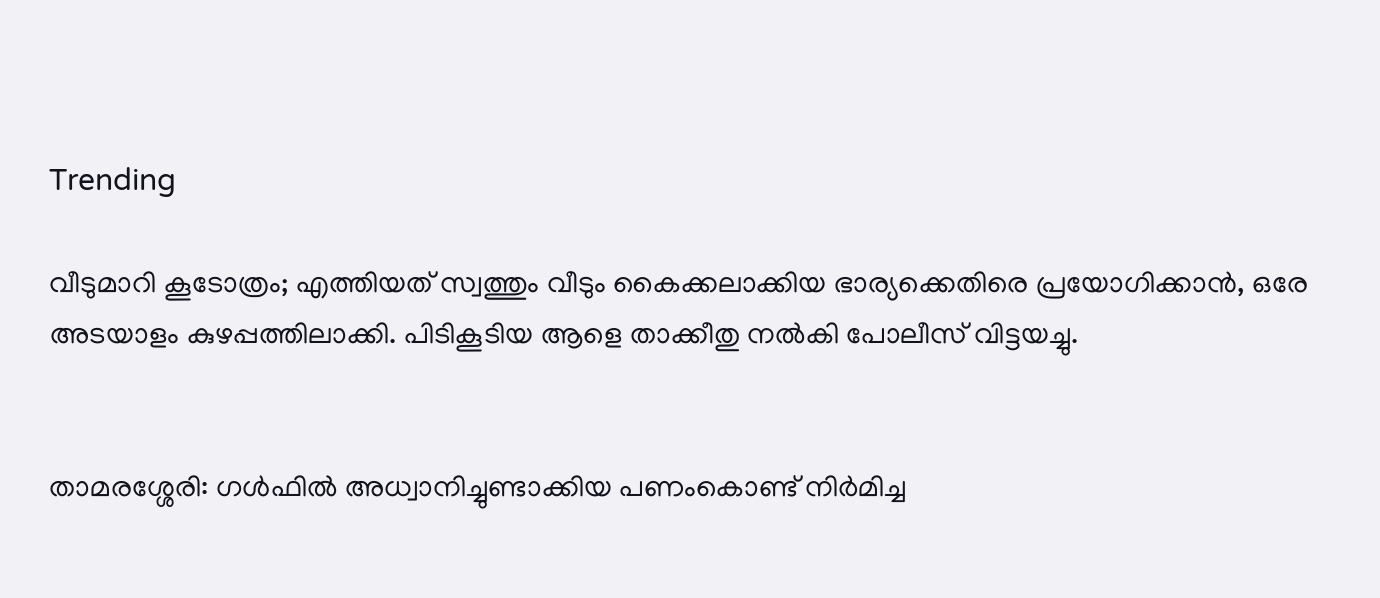Trending

വീടുമാറി കൂടോത്രം; എത്തിയത് സ്വത്തും വീടും കൈക്കലാക്കിയ ഭാര്യക്കെതിരെ പ്രയോഗിക്കാൻ, ഒരേ അടയാളം കുഴപ്പത്തിലാക്കി. പിടികൂടിയ ആളെ താക്കീതു നൽകി പോലീസ് വിട്ടയച്ചു.


താമരശ്ശേരി: ഗൾഫിൽ അധ്വാനിച്ചുണ്ടാക്കിയ പണംകൊണ്ട് നിർമിച്ച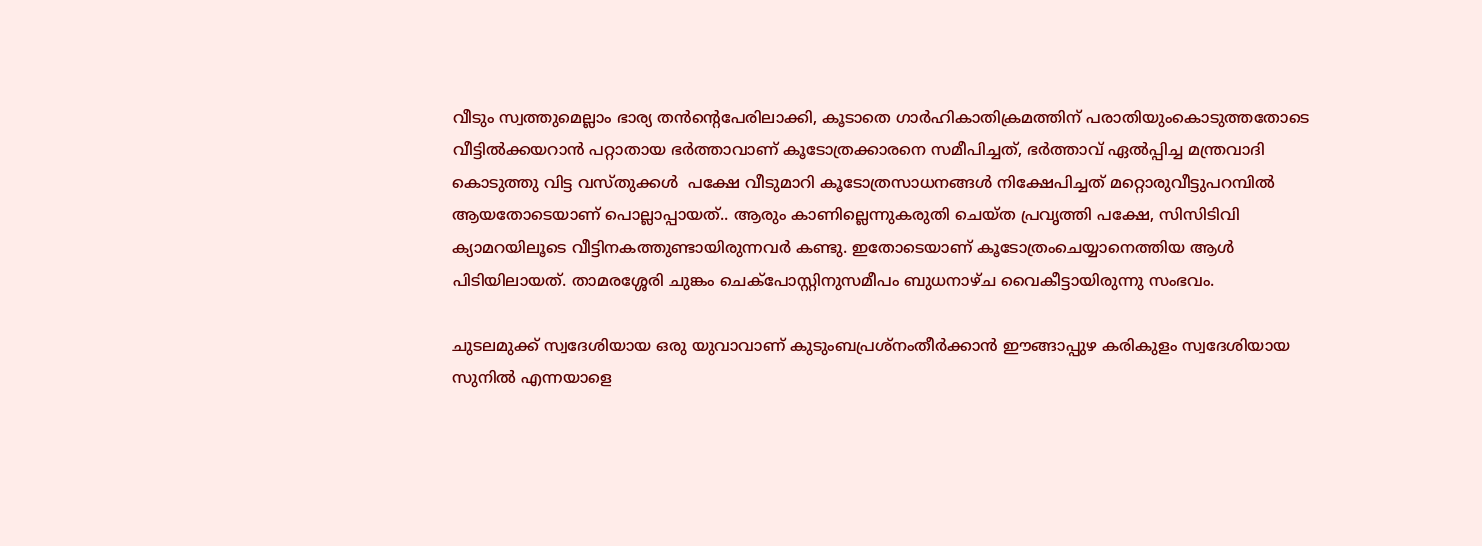വീടും സ്വത്തുമെല്ലാം ഭാര്യ തൻന്റെപേരിലാക്കി, കൂടാതെ ഗാർഹികാതിക്രമത്തിന് പരാതിയുംകൊടുത്തതോടെ വീട്ടിൽക്കയറാൻ പറ്റാതായ ഭർത്താവാണ് കൂടോത്രക്കാരനെ സമീപിച്ചത്, ഭർത്താവ് ഏൽപ്പിച്ച മന്ത്രവാദി  കൊടുത്തു വിട്ട വസ്തുക്കൾ  പക്ഷേ വീടുമാറി കൂടോത്രസാധനങ്ങൾ നിക്ഷേപിച്ചത് മറ്റൊരുവീട്ടുപറമ്പിൽ ആയതോടെയാണ് പൊല്ലാപ്പായത്.. ആരും കാണില്ലെന്നുകരുതി ചെയ്‌ത പ്രവൃത്തി പക്ഷേ, സിസിടിവി ക്യാമറയിലൂടെ വീട്ടിനകത്തുണ്ടായിരുന്നവർ കണ്ടു. ഇതോടെയാണ് കൂടോത്രംചെയ്യാനെത്തിയ ആൾ പിടിയിലായത്. താമരശ്ശേരി ചുങ്കം ചെക്പോസ്റ്റിനുസമീപം ബുധനാഴ്ച വൈകീട്ടായിരുന്നു സംഭവം.

ചുടലമുക്ക് സ്വദേശിയായ ഒരു യുവാവാണ് കുടുംബപ്രശ്നംതീർക്കാൻ ഈങ്ങാപ്പുഴ കരികുളം സ്വദേശിയായ സുനിൽ എന്നയാളെ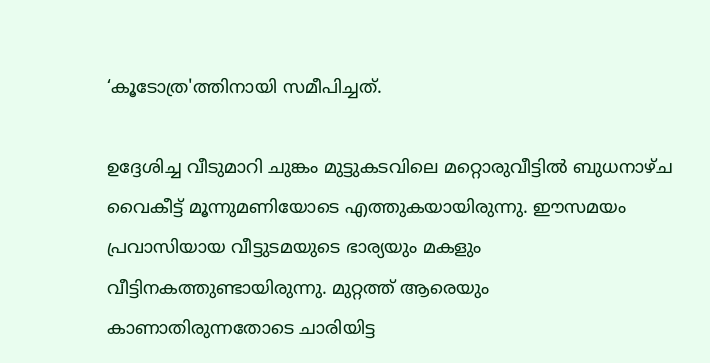‘കൂടോത്ര'ത്തിനായി സമീപിച്ചത്.

ഉദ്ദേശിച്ച വീടുമാറി ചുങ്കം മുട്ടുകടവിലെ മറ്റൊരുവീട്ടിൽ ബുധനാഴ്‌ച വൈകീട്ട് മൂന്നുമണിയോടെ എത്തുകയായിരുന്നു. ഈസമയം പ്രവാസിയായ വീട്ടുടമയുടെ ഭാര്യയും മകളും വീട്ടിനകത്തുണ്ടായിരുന്നു. മുറ്റത്ത് ആരെയും കാണാതിരുന്നതോടെ ചാരിയിട്ട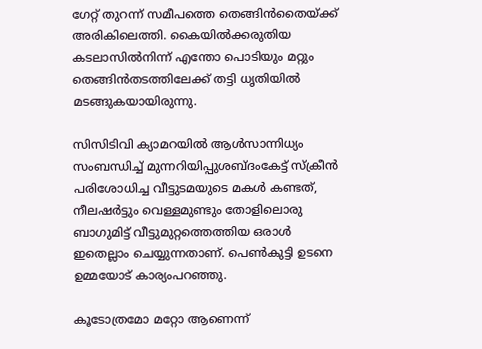ഗേറ്റ് തുറന്ന് സമീപത്തെ തെങ്ങിൻതൈയ്ക്ക് അരികിലെത്തി. കൈയിൽക്കരുതിയ കടലാസിൽനിന്ന് എന്തോ പൊടിയും മറ്റും തെങ്ങിൻതടത്തിലേക്ക് തട്ടി ധൃതിയിൽ മടങ്ങുകയായിരുന്നു.

സിസിടിവി ക്യാമറയിൽ ആൾസാന്നിധ്യം സംബന്ധിച്ച് മുന്നറിയിപ്പുശബ്ദ‌ംകേട്ട് സ്ക്രീൻ പരിശോധിച്ച വീട്ടുടമയുടെ മകൾ കണ്ടത്, നീലഷർട്ടും വെള്ളമുണ്ടും തോളിലൊരു ബാഗുമിട്ട് വീട്ടുമുറ്റത്തെത്തിയ ഒരാൾ ഇതെല്ലാം ചെയ്യുന്നതാണ്. പെൺകുട്ടി ഉടനെ ഉമ്മയോട് കാര്യംപറഞ്ഞു.

കൂടോത്രമോ മറ്റോ ആണെന്ന്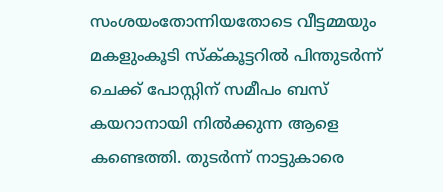സംശയംതോന്നിയതോടെ വീട്ടമ്മയും മകളുംകൂടി സ്ക്‌കൂട്ടറിൽ പിന്തുടർന്ന് ചെക്ക് പോസ്റ്റിന് സമീപം ബസ് കയറാനായി നിൽക്കുന്ന ആളെ കണ്ടെത്തി. തുടർന്ന് നാട്ടുകാരെ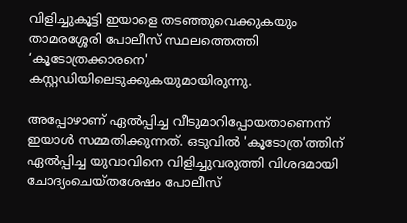വിളിച്ചുകൂട്ടി ഇയാളെ തടഞ്ഞുവെക്കുകയും താമരശ്ശേരി പോലീസ് സ്ഥലത്തെത്തി ‘കൂടോത്രക്കാരനെ' കസ്റ്റഡിയിലെടുക്കുകയുമായിരുന്നു.

അപ്പോഴാണ് ഏൽപ്പിച്ച വീടുമാറിപ്പോയതാണെന്ന് ഇയാൾ സമ്മതിക്കുന്നത്. ഒടുവിൽ 'കൂടോത്ര'ത്തിന് ഏൽപ്പിച്ച യുവാവിനെ വിളിച്ചുവരുത്തി വിശദമായി ചോദ്യംചെയ്‌തശേഷം പോലീസ്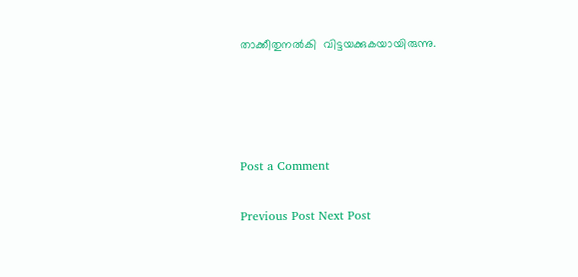താക്കീതുനൽകി  വിട്ടയക്കുകയായിരുന്നു.




Post a Comment

Previous Post Next Post